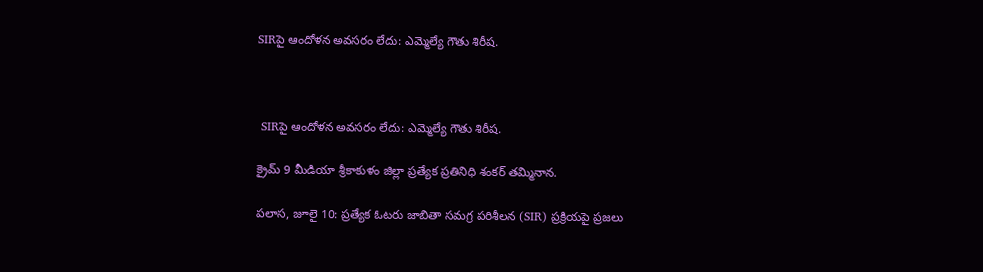SIRపై ఆందోళన అవసరం లేదు: ఎమ్మెల్యే గౌతు శిరీష.



 SIRపై ఆందోళన అవసరం లేదు: ఎమ్మెల్యే గౌతు శిరీష.

క్రైమ్ 9 మీడియా శ్రీకాకుళం జిల్లా ప్రత్యేక ప్రతినిధి శంకర్ తమ్మినాన.

పలాస, జూలై 10: ప్రత్యేక ఓటరు జాబితా సమగ్ర పరిశీలన (SIR) ప్రక్రియపై ప్రజలు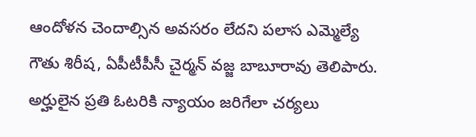ఆందోళన చెందాల్సిన అవసరం లేదని పలాస ఎమ్మెల్యే గౌతు శిరీష, ఏపీటీపీసీ చైర్మన్ వజ్జ బాబూరావు తెలిపారు. అర్హులైన ప్రతి ఓటరికి న్యాయం జరిగేలా చర్యలు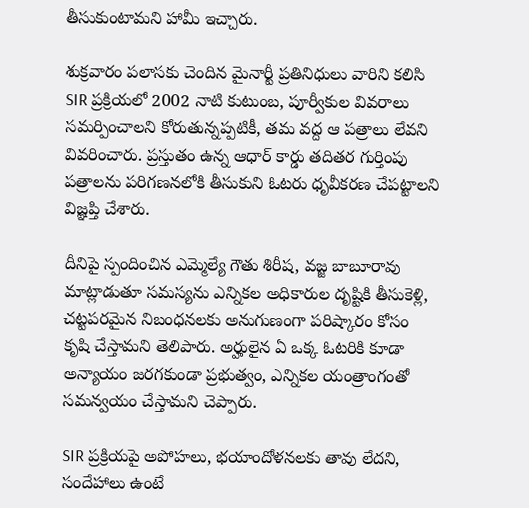తీసుకుంటామని హామీ ఇచ్చారు.

శుక్రవారం పలాసకు చెందిన మైనార్టీ ప్రతినిధులు వారిని కలిసి SIR ప్రక్రియలో 2002 నాటి కుటుంబ, పూర్వీకుల వివరాలు సమర్పించాలని కోరుతున్నప్పటికీ, తమ వద్ద ఆ పత్రాలు లేవని వివరించారు. ప్రస్తుతం ఉన్న ఆధార్ కార్డు తదితర గుర్తింపు పత్రాలను పరిగణనలోకి తీసుకుని ఓటరు ధృవీకరణ చేపట్టాలని విజ్ఞప్తి చేశారు.

దీనిపై స్పందించిన ఎమ్మెల్యే గౌతు శిరీష, వజ్జ బాబూరావు మాట్లాడుతూ సమస్యను ఎన్నికల అధికారుల దృష్టికి తీసుకెళ్లి, చట్టపరమైన నిబంధనలకు అనుగుణంగా పరిష్కారం కోసం కృషి చేస్తామని తెలిపారు. అర్హులైన ఏ ఒక్క ఓటరికి కూడా అన్యాయం జరగకుండా ప్రభుత్వం, ఎన్నికల యంత్రాంగంతో సమన్వయం చేస్తామని చెప్పారు.

SIR ప్రక్రియపై అపోహలు, భయాందోళనలకు తావు లేదని, సందేహాలు ఉంటే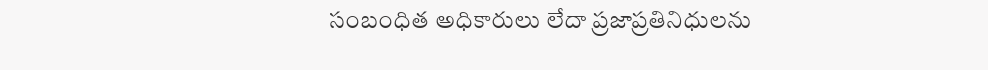సంబంధిత అధికారులు లేదా ప్రజాప్రతినిధులను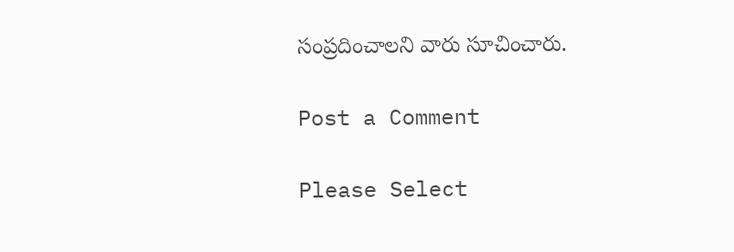సంప్రదించాలని వారు సూచించారు.

Post a Comment

Please Select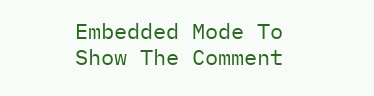Embedded Mode To Show The Comment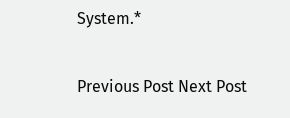System.*

Previous Post Next Post